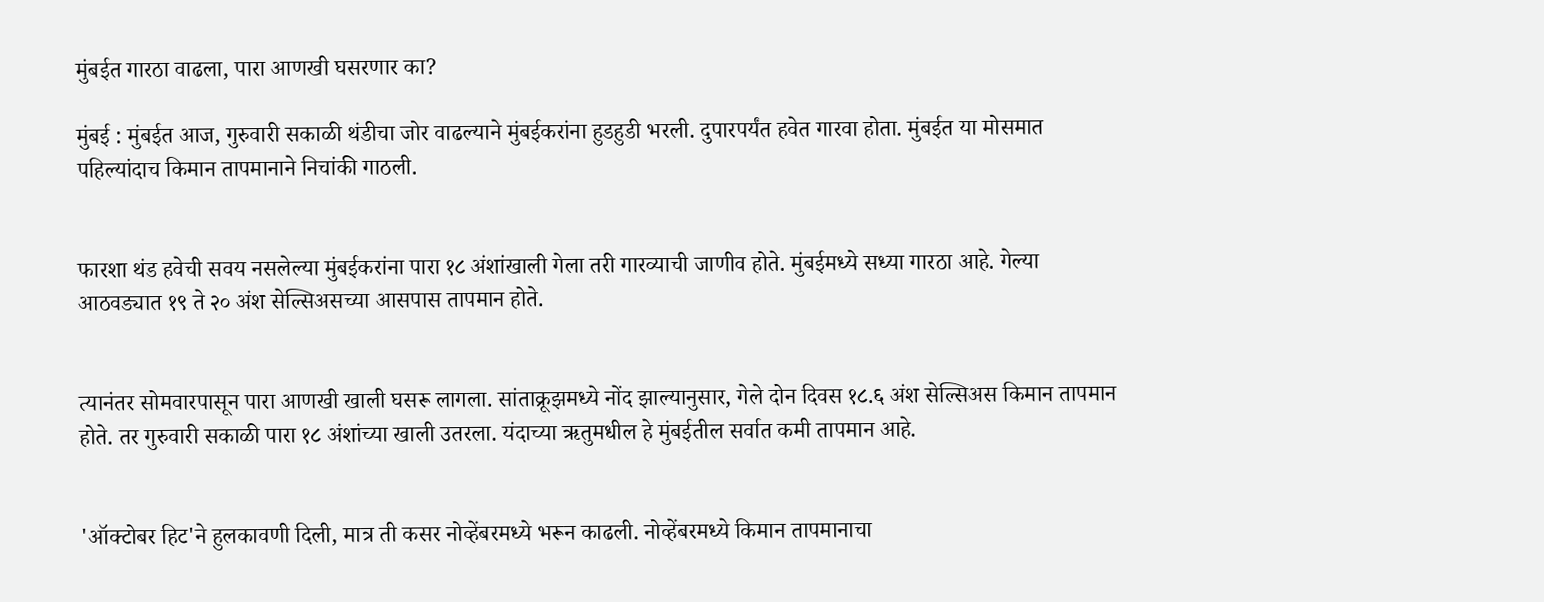मुंबईत गारठा वाढला, पारा आणखी घसरणार का?

मुंबई : मुंबईत आज, गुरुवारी सकाळी थंडीचा जोर वाढल्याने मुंबईकरांना हुडहुडी भरली. दुपारपर्यंत हवेत गारवा होता. मुंबईत या मोसमात पहिल्यांदाच किमान तापमानाने निचांकी गाठली.


फारशा थंड हवेची सवय नसलेल्या मुंबईकरांना पारा १८ अंशांखाली गेला तरी गारव्याची जाणीव होते. मुंबईमध्ये सध्या गारठा आहे. गेल्या आठवड्यात १९ ते २० अंश सेल्सिअसच्या आसपास तापमान होते.


त्यानंतर सोमवारपासून पारा आणखी खाली घसरू लागला. सांताक्रूझमध्ये नोंद झाल्यानुसार, गेले दोन दिवस १८.६ अंश सेल्सिअस किमान तापमान होते. तर गुरुवारी सकाळी पारा १८ अंशांच्या खाली उतरला. यंदाच्या ऋतुमधील हे मुंबईतील सर्वात कमी तापमान आहे.


'ऑक्टोबर हिट'ने हुलकावणी दिली, मात्र ती कसर नोव्हेंबरमध्ये भरून काढली. नोव्हेंबरमध्ये किमान तापमानाचा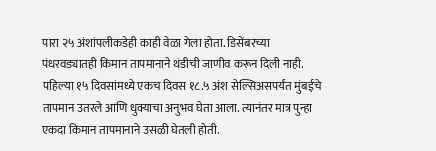पारा २५ अंशांपलीकडेही काही वेळा गेला होता. डिसेंबरच्या पंधरवड्यातही किमान तापमानाने थंडीची जाणीव करून दिली नाही. पहिल्या १५ दिवसांमध्ये एकच दिवस १८.५ अंश सेल्सिअसपर्यंत मुंबईचे तापमान उतरले आणि धुक्याचा अनुभव घेता आला. त्यानंतर मात्र पुन्हा एकदा किमान तापमानाने उसळी घेतली होती.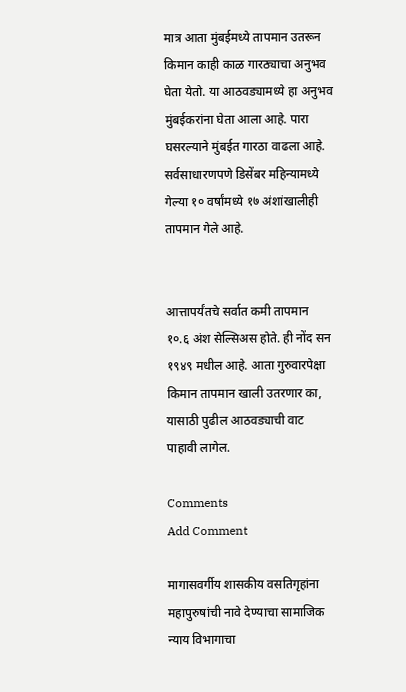मात्र आता मुंबईमध्ये तापमान उतरून किमान काही काळ गारठ्याचा अनुभव घेता येतो. या आठवड्यामध्ये हा अनुभव मुंबईकरांना घेता आला आहे. पारा घसरल्याने मुंबईत गारठा वाढला आहे. सर्वसाधारणपणे डिसेंबर महिन्यामध्ये गेल्या १० वर्षांमध्ये १७ अंशांखालीही तापमान गेले आहे.


आत्तापर्यंतचे सर्वात कमी तापमान १०.६ अंश सेल्सिअस होते. ही नोंद सन १९४९ मधील आहे. आता गुरुवारपेक्षा किमान तापमान खाली उतरणार का, यासाठी पुढील आठवड्याची वाट पाहावी लागेल.

Comments
Add Comment

मागासवर्गीय शासकीय वसतिगृहांना महापुरुषांची नावे देण्याचा सामाजिक न्याय विभागाचा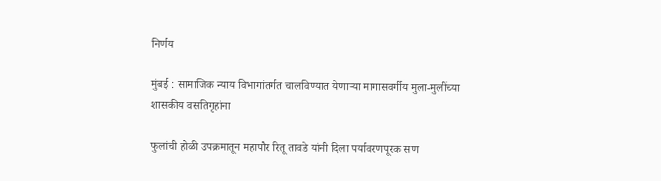निर्णय

मुंबई : सामाजिक न्याय विभागांतर्गत चालविण्यात येणाऱ्या मागासवर्गीय मुला-मुलींच्या शासकीय वसतिगृहांना

फुलांची होळी उपक्रमातून महापौर रितू तावडे यांनी दिला पर्यावरणपूरक सण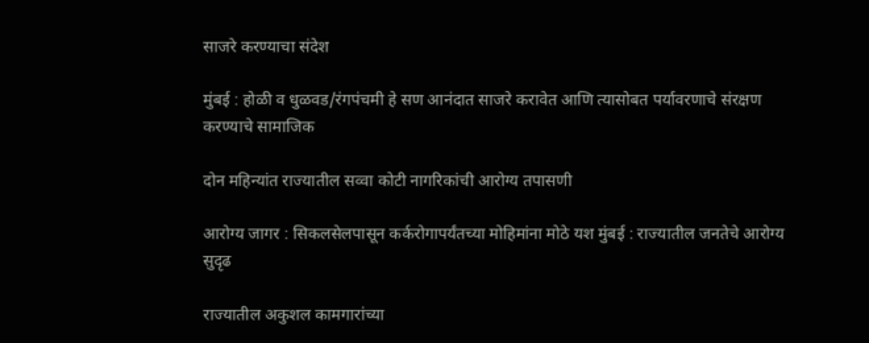साजरे करण्याचा संदेश

मुंबई : होळी व धुळवड/रंगपंचमी हे सण आनंदात साजरे करावेत आणि त्यासोबत पर्यावरणाचे संरक्षण करण्याचे सामाजिक

दोन महिन्यांत राज्यातील सव्वा कोटी नागरिकांची आरोग्य तपासणी

आरोग्य जागर : सिकलसेलपासून कर्करोगापर्यंतच्या मोहिमांना मोठे यश मुंबई : राज्यातील जनतेचे आरोग्य सुदृढ

राज्यातील अकुशल कामगारांच्या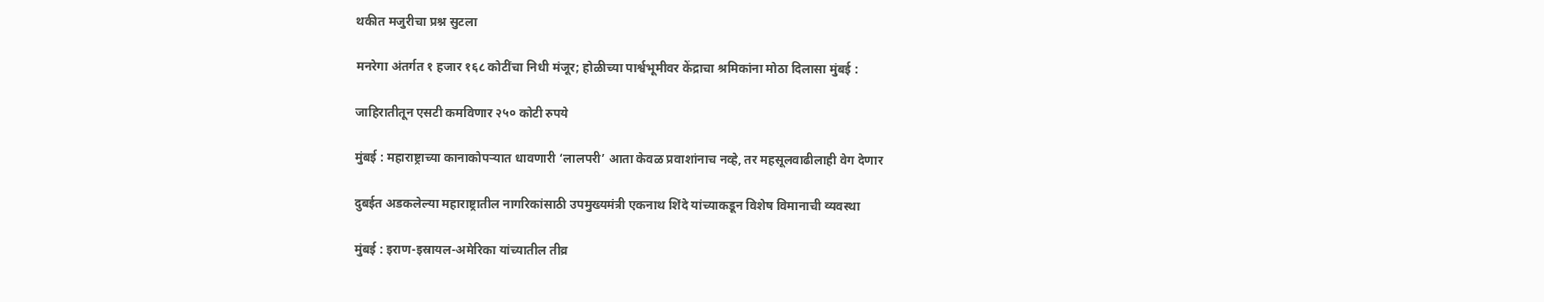थकीत मजुरीचा प्रश्न सुटला

मनरेगा अंतर्गत १ हजार १६८ कोटींचा निधी मंजूर; होळीच्या पार्श्वभूमीवर केंद्राचा श्रमिकांना मोठा दिलासा मुंबई :

जाहिरातीतून एसटी कमविणार २५० कोटी रुपये

मुंबई : महाराष्ट्राच्या कानाकोपऱ्यात धावणारी ‘लालपरी’ आता केवळ प्रवाशांनाच नव्हे, तर महसूलवाढीलाही वेग देणार

दुबईत अडकलेल्या महाराष्ट्रातील नागरिकांसाठी उपमुख्यमंत्री एकनाथ शिंदे यांच्याकडून विशेष विमानाची व्यवस्था

मुंबई : इराण-इस्रायल-अमेरिका यांच्यातील तीव्र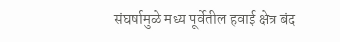संघर्षामुळे मध्य पूर्वेतील हवाई क्षेत्र बंद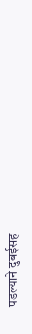पडल्याने दुबईसह